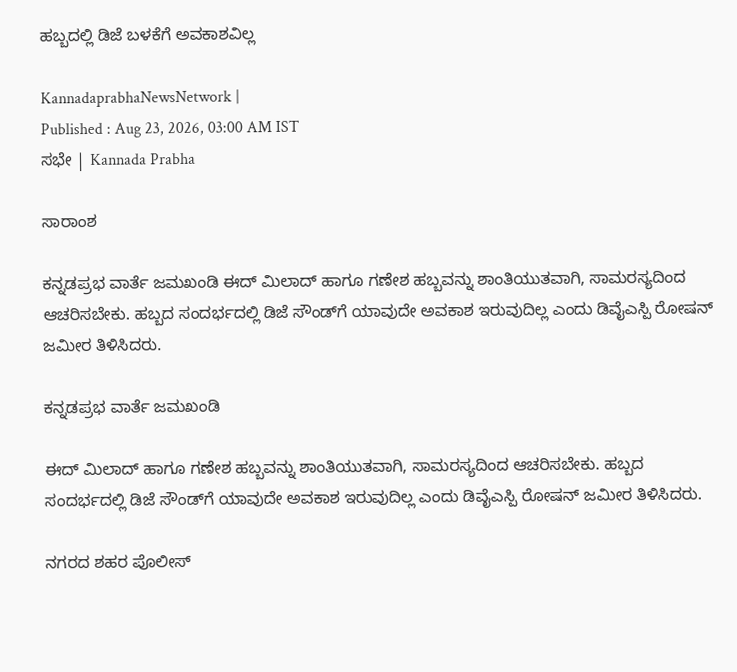ಹಬ್ಬದಲ್ಲಿ ಡಿಜೆ ಬಳಕೆಗೆ ಅವಕಾಶವಿಲ್ಲ

KannadaprabhaNewsNetwork |
Published : Aug 23, 2026, 03:00 AM IST
ಸಭೇ | Kannada Prabha

ಸಾರಾಂಶ

ಕನ್ನಡಪ್ರಭ ವಾರ್ತೆ ಜಮಖಂಡಿ ಈದ್‌ ಮಿಲಾದ್‌ ಹಾಗೂ ಗಣೇಶ ಹಬ್ಬವನ್ನು ಶಾಂತಿಯುತವಾಗಿ, ಸಾಮರಸ್ಯದಿಂದ ಆಚರಿಸಬೇಕು. ಹಬ್ಬದ ಸಂದರ್ಭದಲ್ಲಿ ಡಿಜೆ ಸೌಂಡ್‌ಗೆ ಯಾವುದೇ ಅವಕಾಶ ಇರುವುದಿಲ್ಲ ಎಂದು ಡಿವೈಎಸ್ಪಿ ರೋಷನ್ ಜಮೀರ ತಿಳಿಸಿದರು.

ಕನ್ನಡಪ್ರಭ ವಾರ್ತೆ ಜಮಖಂಡಿ

ಈದ್‌ ಮಿಲಾದ್‌ ಹಾಗೂ ಗಣೇಶ ಹಬ್ಬವನ್ನು ಶಾಂತಿಯುತವಾಗಿ, ಸಾಮರಸ್ಯದಿಂದ ಆಚರಿಸಬೇಕು. ಹಬ್ಬದ ಸಂದರ್ಭದಲ್ಲಿ ಡಿಜೆ ಸೌಂಡ್‌ಗೆ ಯಾವುದೇ ಅವಕಾಶ ಇರುವುದಿಲ್ಲ ಎಂದು ಡಿವೈಎಸ್ಪಿ ರೋಷನ್ ಜಮೀರ ತಿಳಿಸಿದರು.

ನಗರದ ಶಹರ ಪೊಲೀಸ್‌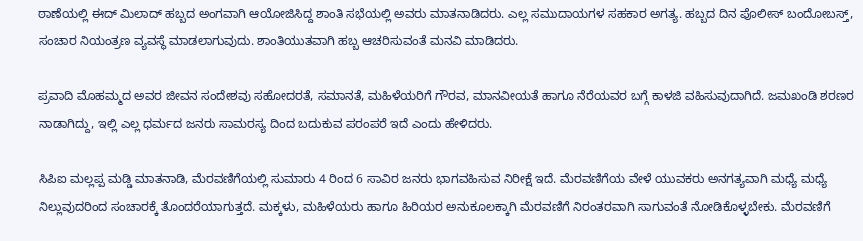ಠಾಣೆಯಲ್ಲಿ ಈದ್‌ ಮಿಲಾದ್‌ ಹಬ್ಬದ ಅಂಗವಾಗಿ ಆಯೋಜಿಸಿದ್ದ ಶಾಂತಿ ಸಭೆಯಲ್ಲಿ ಅವರು ಮಾತನಾಡಿದರು. ಎಲ್ಲ ಸಮುದಾಯಗಳ ಸಹಕಾರ ಅಗತ್ಯ. ಹಬ್ಬದ ದಿನ ಪೊಲೀಸ್‌ ಬಂದೋಬಸ್ತ್‌, ಸಂಚಾರ ನಿಯಂತ್ರಣ ವ್ಯವಸ್ಥೆ ಮಾಡಲಾಗುವುದು. ಶಾಂತಿಯುತವಾಗಿ ಹಬ್ಬ ಆಚರಿಸುವಂತೆ ಮನವಿ ಮಾಡಿದರು.

ಪ್ರವಾದಿ ಮೊಹಮ್ಮದ ಅವರ ಜೀವನ ಸಂದೇಶವು ಸಹೋದರತೆ, ಸಮಾನತೆ, ಮಹಿಳೆಯರಿಗೆ ಗೌರವ, ಮಾನವೀಯತೆ ಹಾಗೂ ನೆರೆಯವರ ಬಗ್ಗೆ ಕಾಳಜಿ ವಹಿಸುವುದಾಗಿದೆ. ಜಮಖಂಡಿ ಶರಣರ ನಾಡಾಗಿದ್ದು, ಇಲ್ಲಿ ಎಲ್ಲ ಧರ್ಮದ ಜನರು ಸಾಮರಸ್ಯ ದಿಂದ ಬದುಕುವ ಪರಂಪರೆ ಇದೆ ಎಂದು ಹೇಳಿದರು.

ಸಿಪಿಐ ಮಲ್ಲಪ್ಪ ಮಡ್ಡಿ ಮಾತನಾಡಿ, ಮೆರವಣಿಗೆಯಲ್ಲಿ ಸುಮಾರು 4 ರಿಂದ 6 ಸಾವಿರ ಜನರು ಭಾಗವಹಿಸುವ ನಿರೀಕ್ಷೆ ಇದೆ. ಮೆರವಣಿಗೆಯ ವೇಳೆ ಯುವಕರು ಅನಗತ್ಯವಾಗಿ ಮಧ್ಯೆ ಮಧ್ಯೆ ನಿಲ್ಲುವುದರಿಂದ ಸಂಚಾರಕ್ಕೆ ತೊಂದರೆಯಾಗುತ್ತದೆ. ಮಕ್ಕಳು, ಮಹಿಳೆಯರು ಹಾಗೂ ಹಿರಿಯರ ಅನುಕೂಲಕ್ಕಾಗಿ ಮೆರವಣಿಗೆ ನಿರಂತರವಾಗಿ ಸಾಗುವಂತೆ ನೋಡಿಕೊಳ್ಳಬೇಕು. ಮೆರವಣಿಗೆ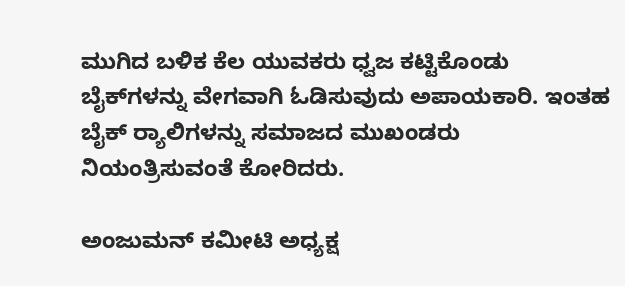ಮುಗಿದ ಬಳಿಕ ಕೆಲ ಯುವಕರು ಧ್ವಜ ಕಟ್ಟಿಕೊಂಡು ಬೈಕ್‌ಗಳನ್ನು ವೇಗವಾಗಿ ಓಡಿಸುವುದು ಅಪಾಯಕಾರಿ. ಇಂತಹ ಬೈಕ್‌ ರ್‍ಯಾಲಿಗಳನ್ನು ಸಮಾಜದ ಮುಖಂಡರು ನಿಯಂತ್ರಿಸುವಂತೆ ಕೋರಿದರು.

ಅಂಜುಮನ್‌ ಕಮೀಟಿ ಅಧ್ಯಕ್ಷ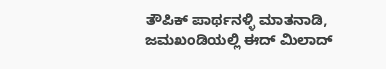ತೌಪಿಕ್‌ ಪಾರ್ಥನಳ್ಳಿ ಮಾತನಾಡಿ, ಜಮಖಂಡಿಯಲ್ಲಿ ಈದ್‌ ಮಿಲಾದ್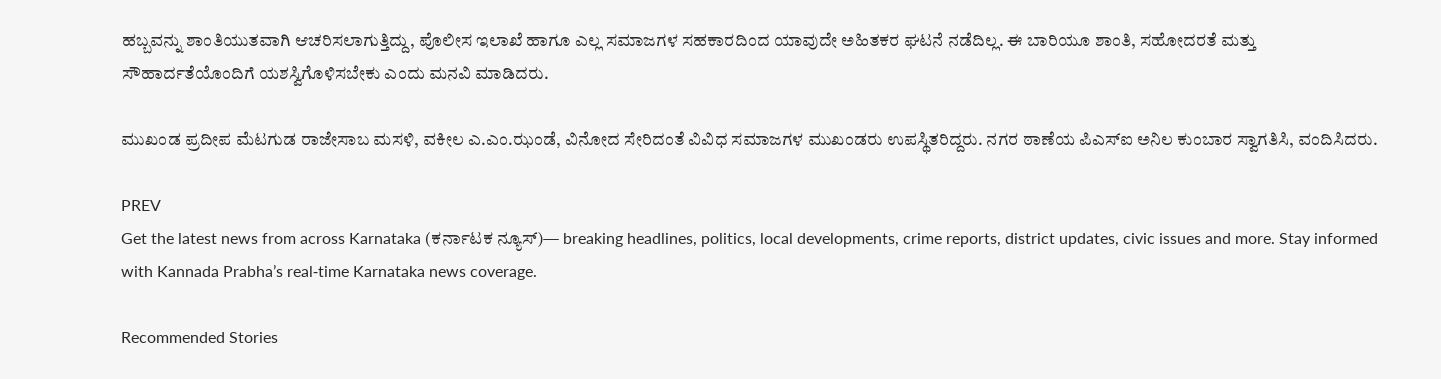ಹಬ್ಬವನ್ನು ಶಾಂತಿಯುತವಾಗಿ ಆಚರಿಸಲಾಗುತ್ತಿದ್ದು, ಪೊಲೀಸ ಇಲಾಖೆ ಹಾಗೂ ಎಲ್ಲ ಸಮಾಜಗಳ ಸಹಕಾರದಿಂದ ಯಾವುದೇ ಅಹಿತಕರ ಘಟನೆ ನಡೆದಿಲ್ಲ. ಈ ಬಾರಿಯೂ ಶಾಂತಿ, ಸಹೋದರತೆ ಮತ್ತು ಸೌಹಾರ್ದತೆಯೊಂದಿಗೆ ಯಶಸ್ವಿಗೊಳಿಸಬೇಕು ಎಂದು ಮನವಿ ಮಾಡಿದರು.

ಮುಖಂಡ ಪ್ರದೀಪ ಮೆಟಗುಡ ರಾಜೇಸಾಬ ಮಸಳಿ, ವಕೀಲ ಎ.ಎಂ.ಝಂಡೆ, ವಿನೋದ ಸೇರಿದಂತೆ ವಿವಿಧ ಸಮಾಜಗಳ ಮುಖಂಡರು ಉಪಸ್ಥಿತರಿದ್ದರು. ನಗರ ಠಾಣೆಯ ಪಿಎಸ್‌ಐ ಅನಿಲ ಕುಂಬಾರ ಸ್ವಾಗತಿಸಿ, ವಂದಿಸಿದರು.

PREV
Get the latest news from across Karnataka (ಕರ್ನಾಟಕ ನ್ಯೂಸ್)— breaking headlines, politics, local developments, crime reports, district updates, civic issues and more. Stay informed with Kannada Prabha’s real‑time Karnataka news coverage.

Recommended Stories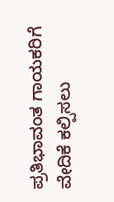ಪ್ರತಿಭಾವಂತ ಗಾಯಕರಿಗೆ ವೇದಿಕೆ ಕಲ್ಪಿಸಲು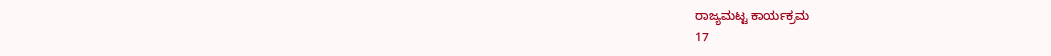ರಾಜ್ಯಮಟ್ಟ ಕಾರ್ಯಕ್ರಮ
17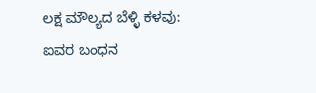ಲಕ್ಷ ಮೌಲ್ಯದ ಬೆಳ್ಳಿ ಕಳವು: ಐವರ ಬಂಧನ